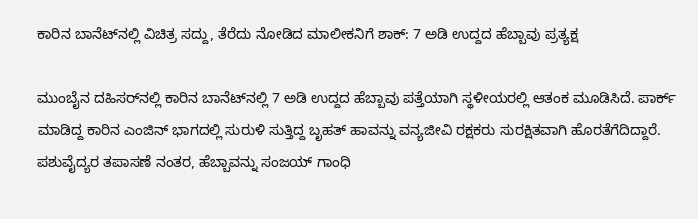ಕಾರಿನ ಬಾನೆಟ್‌ನಲ್ಲಿ ವಿಚಿತ್ರ ಸದ್ದು, ತೆರೆದು ನೋಡಿದ ಮಾಲೀಕನಿಗೆ ಶಾಕ್: 7 ಅಡಿ ಉದ್ದದ ಹೆಬ್ಬಾವು ಪ್ರತ್ಯಕ್ಷ

ಮುಂಬೈನ ದಹಿಸರ್‌ನಲ್ಲಿ ಕಾರಿನ ಬಾನೆಟ್‌ನಲ್ಲಿ 7 ಅಡಿ ಉದ್ದದ ಹೆಬ್ಬಾವು ಪತ್ತೆಯಾಗಿ ಸ್ಥಳೀಯರಲ್ಲಿ ಆತಂಕ ಮೂಡಿಸಿದೆ. ಪಾರ್ಕ್ ಮಾಡಿದ್ದ ಕಾರಿನ ಎಂಜಿನ್ ಭಾಗದಲ್ಲಿ ಸುರುಳಿ ಸುತ್ತಿದ್ದ ಬೃಹತ್ ಹಾವನ್ನು ವನ್ಯಜೀವಿ ರಕ್ಷಕರು ಸುರಕ್ಷಿತವಾಗಿ ಹೊರತೆಗೆದಿದ್ದಾರೆ. ಪಶುವೈದ್ಯರ ತಪಾಸಣೆ ನಂತರ, ಹೆಬ್ಬಾವನ್ನು ಸಂಜಯ್ ಗಾಂಧಿ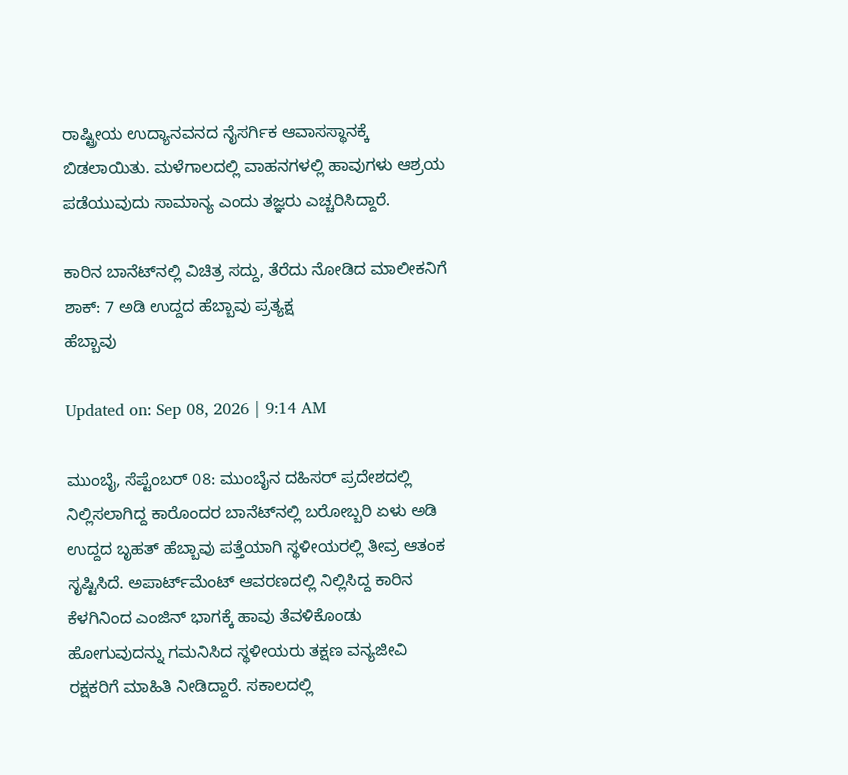ರಾಷ್ಟ್ರೀಯ ಉದ್ಯಾನವನದ ನೈಸರ್ಗಿಕ ಆವಾಸಸ್ಥಾನಕ್ಕೆ ಬಿಡಲಾಯಿತು. ಮಳೆಗಾಲದಲ್ಲಿ ವಾಹನಗಳಲ್ಲಿ ಹಾವುಗಳು ಆಶ್ರಯ ಪಡೆಯುವುದು ಸಾಮಾನ್ಯ ಎಂದು ತಜ್ಞರು ಎಚ್ಚರಿಸಿದ್ದಾರೆ.

ಕಾರಿನ ಬಾನೆಟ್‌ನಲ್ಲಿ ವಿಚಿತ್ರ ಸದ್ದು, ತೆರೆದು ನೋಡಿದ ಮಾಲೀಕನಿಗೆ ಶಾಕ್: 7 ಅಡಿ ಉದ್ದದ ಹೆಬ್ಬಾವು ಪ್ರತ್ಯಕ್ಷ
ಹೆಬ್ಬಾವು

Updated on: Sep 08, 2026 | 9:14 AM

ಮುಂಬೈ, ಸೆಪ್ಟೆಂಬರ್ 08: ಮುಂಬೈನ ದಹಿಸರ್ ಪ್ರದೇಶದಲ್ಲಿ ನಿಲ್ಲಿಸಲಾಗಿದ್ದ ಕಾರೊಂದರ ಬಾನೆಟ್‌ನಲ್ಲಿ ಬರೋಬ್ಬರಿ ಏಳು ಅಡಿ ಉದ್ದದ ಬೃಹತ್ ಹೆಬ್ಬಾವು ಪತ್ತೆಯಾಗಿ ಸ್ಥಳೀಯರಲ್ಲಿ ತೀವ್ರ ಆತಂಕ ಸೃಷ್ಟಿಸಿದೆ. ಅಪಾರ್ಟ್‌ಮೆಂಟ್ ಆವರಣದಲ್ಲಿ ನಿಲ್ಲಿಸಿದ್ದ ಕಾರಿನ ಕೆಳಗಿನಿಂದ ಎಂಜಿನ್ ಭಾಗಕ್ಕೆ ಹಾವು ತೆವಳಿಕೊಂಡು ಹೋಗುವುದನ್ನು ಗಮನಿಸಿದ ಸ್ಥಳೀಯರು ತಕ್ಷಣ ವನ್ಯಜೀವಿ ರಕ್ಷಕರಿಗೆ ಮಾಹಿತಿ ನೀಡಿದ್ದಾರೆ. ಸಕಾಲದಲ್ಲಿ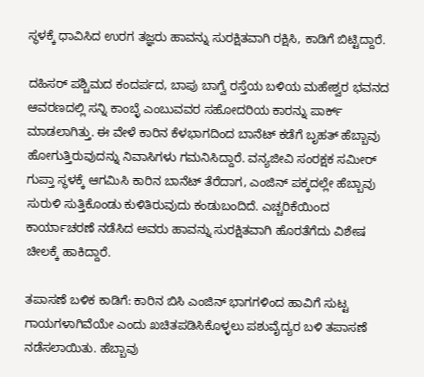ಸ್ಥಳಕ್ಕೆ ಧಾವಿಸಿದ ಉರಗ ತಜ್ಞರು ಹಾವನ್ನು ಸುರಕ್ಷಿತವಾಗಿ ರಕ್ಷಿಸಿ, ಕಾಡಿಗೆ ಬಿಟ್ಟಿದ್ದಾರೆ.

ದಹಿಸರ್ ಪಶ್ಚಿಮದ ಕಂದರ್ಪದ, ಬಾಪು ಬಾಗ್ವೆ ರಸ್ತೆಯ ಬಳಿಯ ಮಹೇಶ್ವರ ಭವನದ ಆವರಣದಲ್ಲಿ ಸನ್ನಿ ಕಾಂಬ್ಳೆ ಎಂಬುವವರ ಸಹೋದರಿಯ ಕಾರನ್ನು ಪಾರ್ಕ್ ಮಾಡಲಾಗಿತ್ತು. ಈ ವೇಳೆ ಕಾರಿನ ಕೆಳಭಾಗದಿಂದ ಬಾನೆಟ್ ಕಡೆಗೆ ಬೃಹತ್ ಹೆಬ್ಬಾವು ಹೋಗುತ್ತಿರುವುದನ್ನು ನಿವಾಸಿಗಳು ಗಮನಿಸಿದ್ದಾರೆ. ವನ್ಯಜೀವಿ ಸಂರಕ್ಷಕ ಸಮೀರ್ ಗುಪ್ತಾ ಸ್ಥಳಕ್ಕೆ ಆಗಮಿಸಿ ಕಾರಿನ ಬಾನೆಟ್ ತೆರೆದಾಗ, ಎಂಜಿನ್ ಪಕ್ಕದಲ್ಲೇ ಹೆಬ್ಬಾವು ಸುರುಳಿ ಸುತ್ತಿಕೊಂಡು ಕುಳಿತಿರುವುದು ಕಂಡುಬಂದಿದೆ. ಎಚ್ಚರಿಕೆಯಿಂದ ಕಾರ್ಯಾಚರಣೆ ನಡೆಸಿದ ಅವರು ಹಾವನ್ನು ಸುರಕ್ಷಿತವಾಗಿ ಹೊರತೆಗೆದು ವಿಶೇಷ ಚೀಲಕ್ಕೆ ಹಾಕಿದ್ದಾರೆ.

ತಪಾಸಣೆ ಬಳಿಕ ಕಾಡಿಗೆ: ಕಾರಿನ ಬಿಸಿ ಎಂಜಿನ್ ಭಾಗಗಳಿಂದ ಹಾವಿಗೆ ಸುಟ್ಟ ಗಾಯಗಳಾಗಿವೆಯೇ ಎಂದು ಖಚಿತಪಡಿಸಿಕೊಳ್ಳಲು ಪಶುವೈದ್ಯರ ಬಳಿ ತಪಾಸಣೆ ನಡೆಸಲಾಯಿತು. ಹೆಬ್ಬಾವು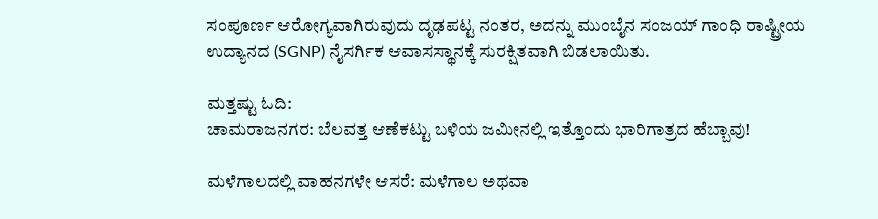ಸಂಪೂರ್ಣ ಆರೋಗ್ಯವಾಗಿರುವುದು ದೃಢಪಟ್ಟ ನಂತರ, ಅದನ್ನು ಮುಂಬೈನ ಸಂಜಯ್ ಗಾಂಧಿ ರಾಷ್ಟ್ರೀಯ ಉದ್ಯಾನದ (SGNP) ನೈಸರ್ಗಿಕ ಆವಾಸಸ್ಥಾನಕ್ಕೆ ಸುರಕ್ಷಿತವಾಗಿ ಬಿಡಲಾಯಿತು.

ಮತ್ತಷ್ಟು ಓದಿ:
ಚಾಮರಾಜನಗರ: ಬೆಲವತ್ತ ಆಣೆಕಟ್ಟು ಬಳಿಯ ಜಮೀನಲ್ಲಿ ಇತ್ತೊಂದು ಭಾರಿಗಾತ್ರದ ಹೆಬ್ಬಾವು!

ಮಳೆಗಾಲದಲ್ಲಿ ವಾಹನಗಳೇ ಆಸರೆ: ಮಳೆಗಾಲ ಅಥವಾ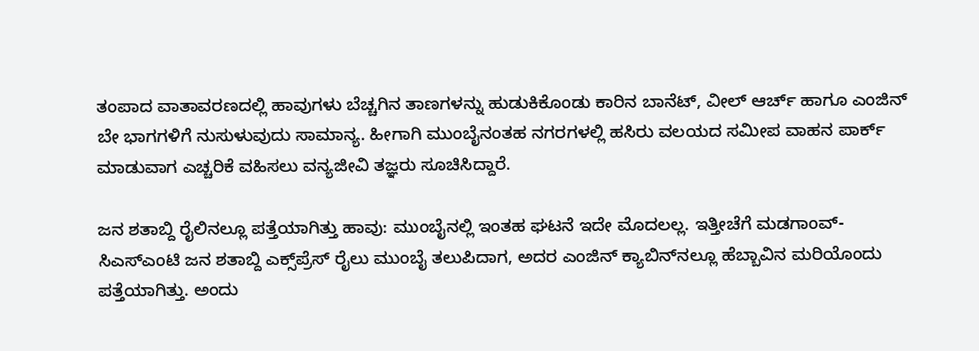ತಂಪಾದ ವಾತಾವರಣದಲ್ಲಿ ಹಾವುಗಳು ಬೆಚ್ಚಗಿನ ತಾಣಗಳನ್ನು ಹುಡುಕಿಕೊಂಡು ಕಾರಿನ ಬಾನೆಟ್, ವೀಲ್ ಆರ್ಚ್ ಹಾಗೂ ಎಂಜಿನ್ ಬೇ ಭಾಗಗಳಿಗೆ ನುಸುಳುವುದು ಸಾಮಾನ್ಯ. ಹೀಗಾಗಿ ಮುಂಬೈನಂತಹ ನಗರಗಳಲ್ಲಿ ಹಸಿರು ವಲಯದ ಸಮೀಪ ವಾಹನ ಪಾರ್ಕ್ ಮಾಡುವಾಗ ಎಚ್ಚರಿಕೆ ವಹಿಸಲು ವನ್ಯಜೀವಿ ತಜ್ಞರು ಸೂಚಿಸಿದ್ದಾರೆ.

ಜನ ಶತಾಬ್ದಿ ರೈಲಿನಲ್ಲೂ ಪತ್ತೆಯಾಗಿತ್ತು ಹಾವು: ಮುಂಬೈನಲ್ಲಿ ಇಂತಹ ಘಟನೆ ಇದೇ ಮೊದಲಲ್ಲ. ಇತ್ತೀಚೆಗೆ ಮಡಗಾಂವ್-ಸಿಎಸ್‌ಎಂಟಿ ಜನ ಶತಾಬ್ದಿ ಎಕ್ಸ್‌ಪ್ರೆಸ್ ರೈಲು ಮುಂಬೈ ತಲುಪಿದಾಗ, ಅದರ ಎಂಜಿನ್ ಕ್ಯಾಬಿನ್‌ನಲ್ಲೂ ಹೆಬ್ಬಾವಿನ ಮರಿಯೊಂದು ಪತ್ತೆಯಾಗಿತ್ತು. ಅಂದು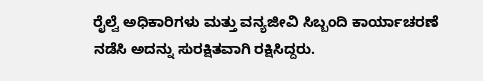ರೈಲ್ವೆ ಅಧಿಕಾರಿಗಳು ಮತ್ತು ವನ್ಯಜೀವಿ ಸಿಬ್ಬಂದಿ ಕಾರ್ಯಾಚರಣೆ ನಡೆಸಿ ಅದನ್ನು ಸುರಕ್ಷಿತವಾಗಿ ರಕ್ಷಿಸಿದ್ದರು.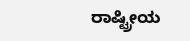ರಾಷ್ಟ್ರೀಯ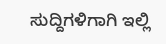ಸುದ್ದಿಗಳಿಗಾಗಿ ಇಲ್ಲಿ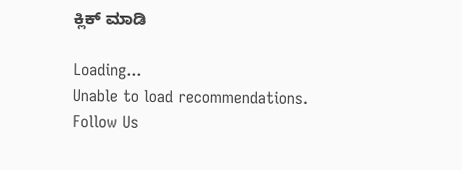ಕ್ಲಿಕ್ ಮಾಡಿ

Loading...
Unable to load recommendations.
Follow Us